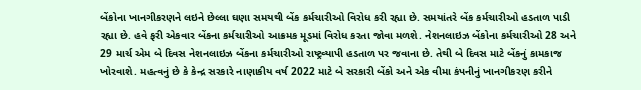બેંકોના ખાનગીકરણને લઇને છેલ્લા ઘણા સમયથી બેંક કર્મચારીઓ વિરોધ કરી રહ્યા છે. સમયાંતરે બેંક કર્મચારીઓ હડતાળ પાડી રહ્યા છે. હવે ફરી એકવાર બેંકના કર્મચારીઓ આક્રમક મૂડમાં વિરોધ કરતા જોવા મળશે. નેશનલાઇઝ બેંકોના કર્મચારીઓ 28 અને 29 માર્ચ એમ બે દિવસ નેશનલાઇઝ બેંકના કર્મચારીઓ રાષ્ટ્રવ્યાપી હડતાળ પર જવાના છે. તેથી બે દિવસ માટે બેંકનું કામકાજ ખોરવાશે. મહત્વનું છે કે કેન્દ્ર સરકારે નાણાકીય વર્ષ 2022 માટે બે સરકારી બેંકો અને એક વીમા કંપનીનું ખાનગીકરણ કરીને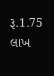રૂ.1.75 લાખ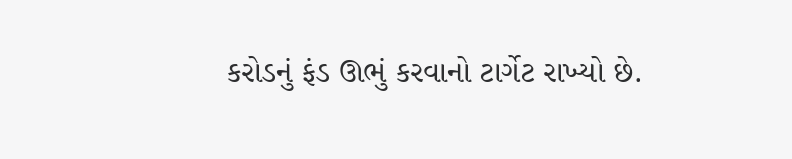કરોડનું ફંડ ઊભું કરવાનો ટાર્ગેટ રાખ્યો છે.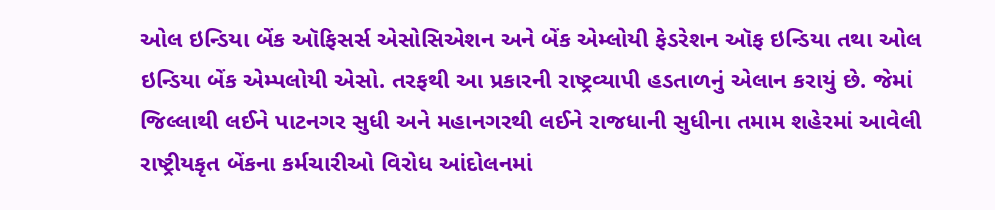ઓલ ઇન્ડિયા બેંક ઑફિસર્સ એસોસિએશન અને બેંક એમ્લોયી ફેડરેશન ઑફ ઇન્ડિયા તથા ઓલ ઇન્ડિયા બેંક એમ્પલોયી એસો. તરફથી આ પ્રકારની રાષ્ટ્રવ્યાપી હડતાળનું એલાન કરાયું છે. જેમાં જિલ્લાથી લઈને પાટનગર સુધી અને મહાનગરથી લઈને રાજધાની સુધીના તમામ શહેરમાં આવેલી રાષ્ટ્રીયકૃત બેંકના કર્મચારીઓ વિરોધ આંદોલનમાં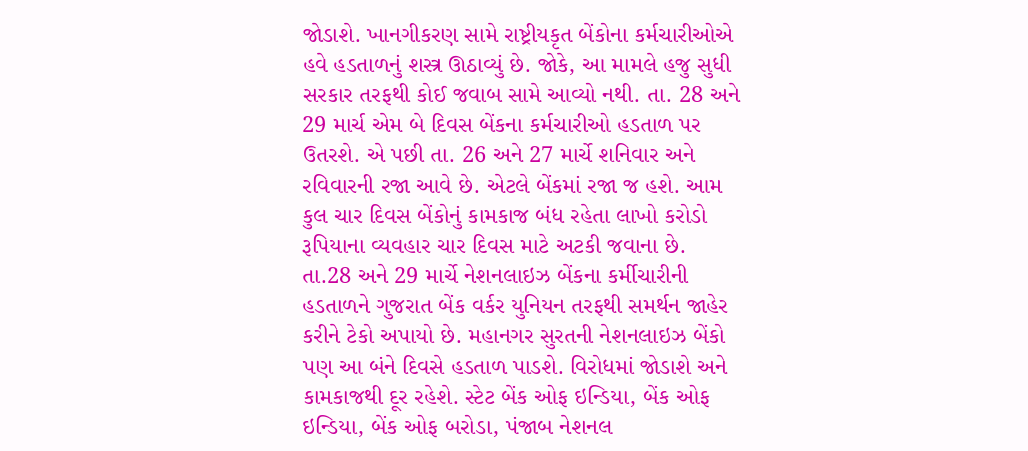જોડાશે. ખાનગીકરણ સામે રાષ્ટ્રીયકૃત બેંકોના કર્મચારીઓએ હવે હડતાળનું શસ્ત્ર ઊઠાવ્યું છે. જોકે, આ મામલે હજુ સુધી સરકાર તરફથી કોઈ જવાબ સામે આવ્યો નથી. તા. 28 અને 29 માર્ચ એમ બે દિવસ બેંકના કર્મચારીઓ હડતાળ પર ઉતરશે. એ પછી તા. 26 અને 27 માર્ચે શનિવાર અને રવિવારની રજા આવે છે. એટલે બેંકમાં રજા જ હશે. આમ કુલ ચાર દિવસ બેંકોનું કામકાજ બંધ રહેતા લાખો કરોડો રૂપિયાના વ્યવહાર ચાર દિવસ માટે અટકી જવાના છે. તા.28 અને 29 માર્ચે નેશનલાઇઝ બેંકના કર્મીચારીની હડતાળને ગુજરાત બેંક વર્કર યુનિયન તરફથી સમર્થન જાહેર કરીને ટેકો અપાયો છે. મહાનગર સુરતની નેશનલાઇઝ બેંકો પણ આ બંને દિવસે હડતાળ પાડશે. વિરોધમાં જોડાશે અને કામકાજથી દૂર રહેશે. સ્ટેટ બેંક ઓફ ઇન્ડિયા, બેંક ઓફ ઇન્ડિયા, બેંક ઓફ બરોડા, પંજાબ નેશનલ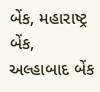બેંક, મહારાષ્ટ્ર બેંક, અલ્હાબાદ બેંક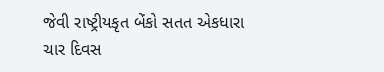જેવી રાષ્ટ્રીયકૃત બેંકો સતત એકધારા ચાર દિવસ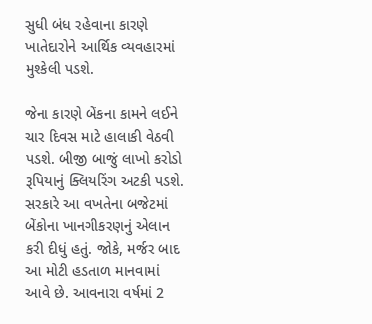સુધી બંધ રહેવાના કારણે ખાતેદારોને આર્થિક વ્યવહારમાં મુશ્કેલી પડશે.

જેના કારણે બેંકના કામને લઈને ચાર દિવસ માટે હાલાકી વેઠવી પડશે. બીજી બાજું લાખો કરોડો રૂપિયાનું ક્લિયરિંગ અટકી પડશે. સરકારે આ વખતેના બજેટમાં બેંકોના ખાનગીકરણનું એલાન કરી દીધું હતું. જોકે, મર્જર બાદ આ મોટી હડતાળ માનવામાં આવે છે. આવનારા વર્ષમાં 2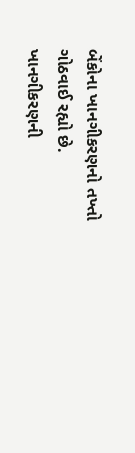બેંકોના ખાનગીકરણનો તખ્તો ગોઠવાઈ રહ્યો છે. ખાનગીકરણની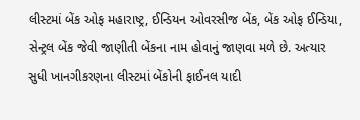લીસ્ટમાં બેંક ઓફ મહારાષ્ટ્ર, ઈન્ડિયન ઓવરસીજ બેંક, બેંક ઓફ ઈન્ડિયા, સેન્ટ્રલ બેંક જેવી જાણીતી બેંકના નામ હોવાનું જાણવા મળે છે. અત્યાર સુધી ખાનગીકરણના લીસ્ટમાં બેંકોની ફાઈનલ યાદી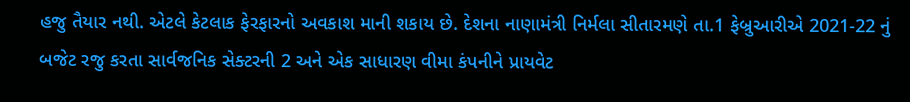હજુ તૈયાર નથી. એટલે કેટલાક ફેરફારનો અવકાશ માની શકાય છે. દેશના નાણામંત્રી નિર્મલા સીતારમણે તા.1 ફેબ્રુઆરીએ 2021-22 નું બજેટ રજુ કરતા સાર્વજનિક સેક્ટરની 2 અને એક સાધારણ વીમા કંપનીને પ્રાયવેટ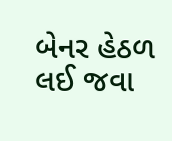બેનર હેઠળ લઈ જવા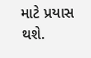માટે પ્રયાસ થશે.